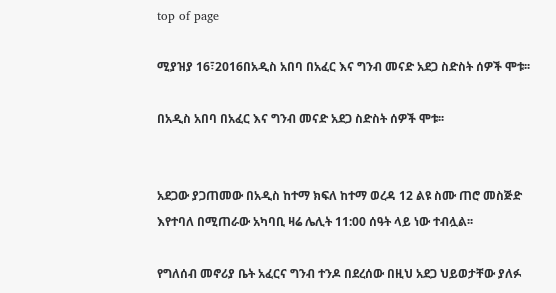top of page

ሚያዝያ 16፣2016በአዲስ አበባ በአፈር እና ግንብ መናድ አደጋ ስድስት ሰዎች ሞቱ፡፡

በአዲስ አበባ በአፈር እና ግንብ መናድ አደጋ ስድስት ሰዎች ሞቱ፡፡


አደጋው ያጋጠመው በአዲስ ከተማ ክፍለ ከተማ ወረዳ 12 ልዩ ስሙ ጠሮ መስጅድ እየተባለ በሚጠራው አካባቢ ዛሬ ሌሊት 11:00 ሰዓት ላይ ነው ተብሏል፡፡

የግለሰብ መኖሪያ ቤት አፈርና ግንብ ተንዶ በደረሰው በዚህ አደጋ ህይወታቸው ያለፉ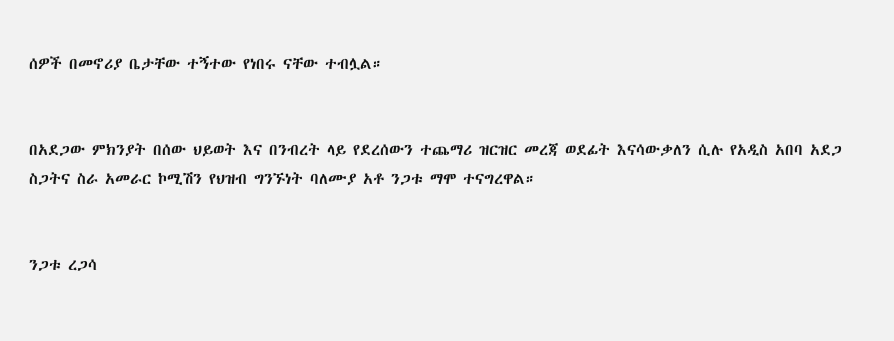ሰዎች በመኖሪያ ቤታቸው ተኝተው የነበሩ ናቸው ተብሏል።


በአደጋው ምክንያት በሰው ህይወት እና በንብረት ላይ የደረሰውን ተጨማሪ ዝርዝር መረጃ ወደፊት እናሳውቃለን ሲሉ የአዲስ አበባ አደጋ ስጋትና ስራ አመራር ኮሚሽን የህዝብ ግንኙነት ባለሙያ አቶ ንጋቱ ማሞ ተናግረዋል።


ንጋቱ ረጋሳ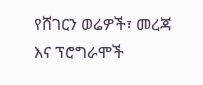የሸገርን ወሬዎች፣ መረጃ እና ፕሮግራሞች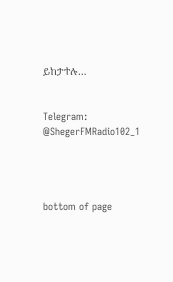ይከታተሉ…


Telegram: @ShegerFMRadio102_1




bottom of page